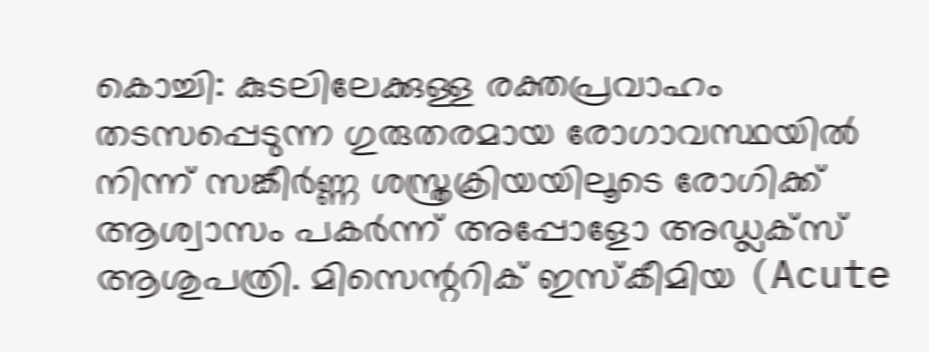കൊച്ചി: കുടലിലേക്കുള്ള രക്തപ്രവാഹം തടസപ്പെടുന്ന ഗുരുതരമായ രോഗാവസ്ഥയിൽ നിന്ന് സങ്കീർണ്ണ ശസ്ത്രക്രിയയിലൂടെ രോഗിക്ക് ആശ്വാസം പകർന്ന് അപ്പോളോ അഡ്ലക്സ് ആശുപത്രി. മിസെന്ററിക് ഇസ്കീമിയ (Acute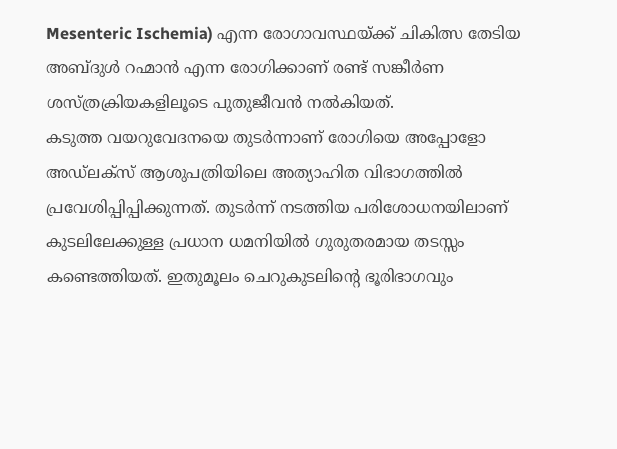Mesenteric Ischemia) എന്ന രോഗാവസ്ഥയ്ക്ക് ചികിത്സ തേടിയ അബ്ദുൾ റഹ്മാൻ എന്ന രോഗിക്കാണ് രണ്ട് സങ്കീർണ ശസ്ത്രക്രിയകളിലൂടെ പുതുജീവൻ നൽകിയത്.
കടുത്ത വയറുവേദനയെ തുടർന്നാണ് രോഗിയെ അപ്പോളോ അഡ്ലക്സ് ആശുപത്രിയിലെ അത്യാഹിത വിഭാഗത്തിൽ പ്രവേശിപ്പിപ്പിക്കുന്നത്. തുടർന്ന് നടത്തിയ പരിശോധനയിലാണ് കുടലിലേക്കുള്ള പ്രധാന ധമനിയിൽ ഗുരുതരമായ തടസ്സം കണ്ടെത്തിയത്. ഇതുമൂലം ചെറുകുടലിന്റെ ഭൂരിഭാഗവും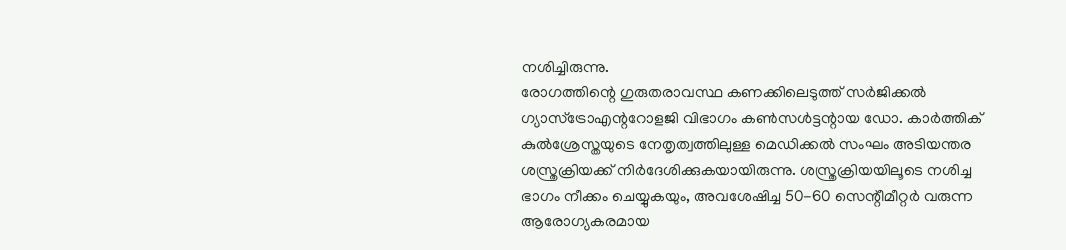നശിച്ചിരുന്നു.
രോഗത്തിന്റെ ഗുരുതരാവസ്ഥ കണക്കിലെടുത്ത് സർജിക്കൽ ഗ്യാസ്ട്രോഎന്ററോളജി വിഭാഗം കൺസൾട്ടന്റായ ഡോ. കാർത്തിക് കുൽശ്രേസ്തയുടെ നേതൃത്വത്തിലുള്ള മെഡിക്കൽ സംഘം അടിയന്തര ശസ്ത്രക്രിയക്ക് നിർദേശിക്കുകയായിരുന്നു. ശസ്ത്രക്രിയയിലൂടെ നശിച്ച ഭാഗം നീക്കം ചെയ്യുകയും, അവശേഷിച്ച 50-60 സെന്റീമീറ്റർ വരുന്ന ആരോഗ്യകരമായ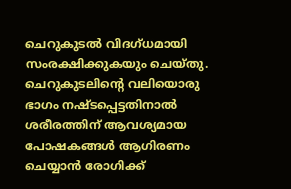ചെറുകുടൽ വിദഗ്ധമായി സംരക്ഷിക്കുകയും ചെയ്തു.
ചെറുകുടലിന്റെ വലിയൊരു ഭാഗം നഷ്ടപ്പെട്ടതിനാൽ ശരീരത്തിന് ആവശ്യമായ പോഷകങ്ങൾ ആഗിരണം ചെയ്യാൻ രോഗിക്ക്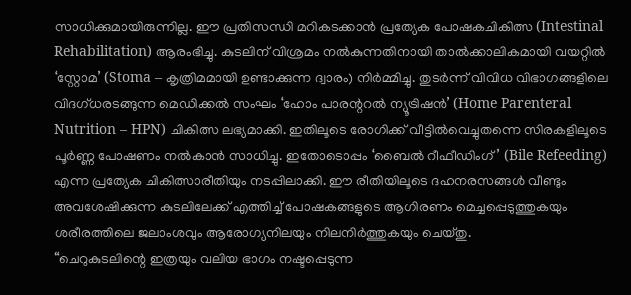സാധിക്കുമായിരുന്നില്ല. ഈ പ്രതിസന്ധി മറികടക്കാൻ പ്രത്യേക പോഷകചികിത്സ (Intestinal Rehabilitation) ആരംഭിച്ചു. കുടലിന് വിശ്രമം നൽകുന്നതിനായി താൽക്കാലികമായി വയറ്റിൽ ‘സ്റ്റോമ’ (Stoma – കൃത്രിമമായി ഉണ്ടാക്കുന്ന ദ്വാരം) നിർമ്മിച്ചു. തുടർന്ന് വിവിധ വിഭാഗങ്ങളിലെ വിദഗ്ധരടങ്ങുന്ന മെഡിക്കൽ സംഘം ‘ഹോം പാരന്ററൽ ന്യൂട്രിഷൻ’ (Home Parenteral Nutrition – HPN) ചികിത്സ ലഭ്യമാക്കി. ഇതിലൂടെ രോഗിക്ക് വീട്ടിൽവെച്ചുതന്നെ സിരകളിലൂടെ പൂർണ്ണ പോഷണം നൽകാൻ സാധിച്ചു. ഇതോടൊപ്പം ‘ബൈൽ റീഫീഡിംഗ്’ (Bile Refeeding) എന്ന പ്രത്യേക ചികിത്സാരീതിയും നടപ്പിലാക്കി. ഈ രീതിയിലൂടെ ദഹനരസങ്ങൾ വീണ്ടും അവശേഷിക്കുന്ന കുടലിലേക്ക് എത്തിച്ച് പോഷകങ്ങളുടെ ആഗിരണം മെച്ചപ്പെടുത്തുകയും ശരീരത്തിലെ ജലാംശവും ആരോഗ്യനിലയും നിലനിർത്തുകയും ചെയ്തു.
“ചെറുകുടലിന്റെ ഇത്രയും വലിയ ഭാഗം നഷ്ടപ്പെടുന്ന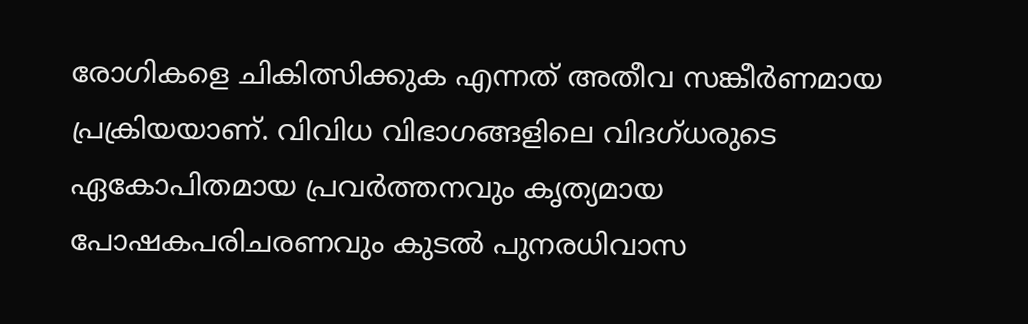രോഗികളെ ചികിത്സിക്കുക എന്നത് അതീവ സങ്കീർണമായ പ്രക്രിയയാണ്. വിവിധ വിഭാഗങ്ങളിലെ വിദഗ്ധരുടെ ഏകോപിതമായ പ്രവർത്തനവും കൃത്യമായ പോഷകപരിചരണവും കുടൽ പുനരധിവാസ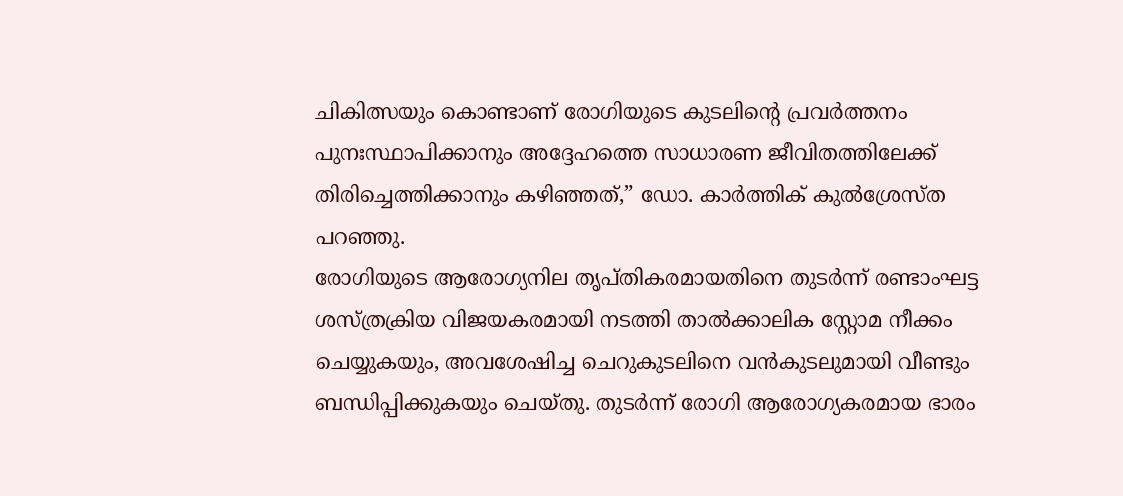ചികിത്സയും കൊണ്ടാണ് രോഗിയുടെ കുടലിന്റെ പ്രവർത്തനം പുനഃസ്ഥാപിക്കാനും അദ്ദേഹത്തെ സാധാരണ ജീവിതത്തിലേക്ക് തിരിച്ചെത്തിക്കാനും കഴിഞ്ഞത്,” ഡോ. കാർത്തിക് കുൽശ്രേസ്ത പറഞ്ഞു.
രോഗിയുടെ ആരോഗ്യനില തൃപ്തികരമായതിനെ തുടർന്ന് രണ്ടാംഘട്ട ശസ്ത്രക്രിയ വിജയകരമായി നടത്തി താൽക്കാലിക സ്റ്റോമ നീക്കം ചെയ്യുകയും, അവശേഷിച്ച ചെറുകുടലിനെ വൻകുടലുമായി വീണ്ടും ബന്ധിപ്പിക്കുകയും ചെയ്തു. തുടർന്ന് രോഗി ആരോഗ്യകരമായ ഭാരം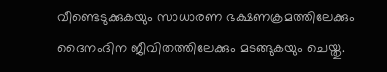വീണ്ടെടുക്കുകയും സാധാരണ ഭക്ഷണക്രമത്തിലേക്കും ദൈനംദിന ജീവിതത്തിലേക്കും മടങ്ങുകയും ചെയ്തു.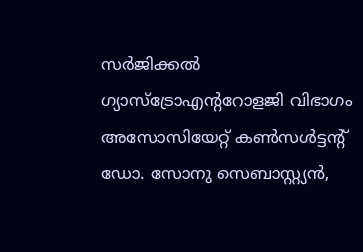സർജിക്കൽ ഗ്യാസ്ട്രോഎന്ററോളജി വിഭാഗം അസോസിയേറ്റ് കൺസൾട്ടന്റ് ഡോ. സോനു സെബാസ്റ്റ്യൻ,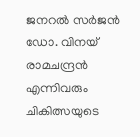ജനറൽ സർജൻ ഡോ. വിനയ് രാമചന്ദ്രൻ എന്നിവരും ചികിത്സയുടെ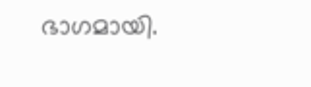ഭാഗമായി.